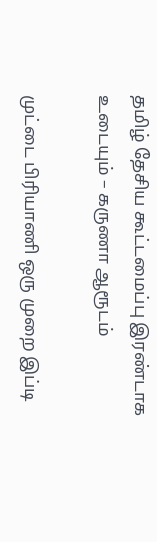தமிழ் தேசிய கூட்டமைப்பு இரண்டாக உடையும் – கருணா ஆரூடம்

முட்டை பிரியாணி ஒரு முறை இப்டி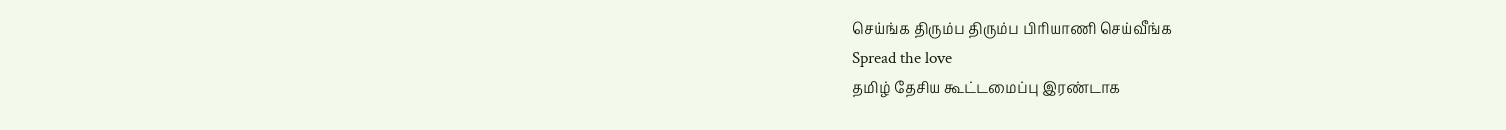செய்ங்க திரும்ப திரும்ப பிரியாணி செய்வீங்க
Spread the love
தமிழ் தேசிய கூட்டமைப்பு இரண்டாக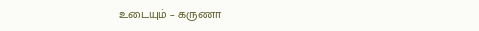உடையும் – கருணா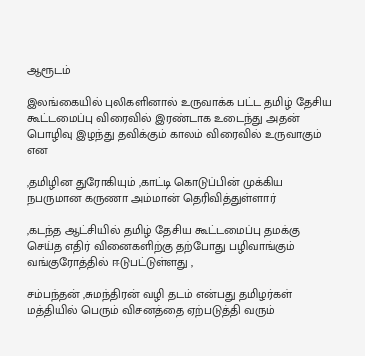ஆரூடம்

இலங்கையில் புலிகளினால் உருவாக்க பட்ட தமிழ் தேசிய கூட்டமைப்பு விரைவில் இரண்டாக உடைந்து அதன் பொழிவு இழந்து தவிக்கும் காலம் விரைவில் உருவாகும் என

,தமிழின துரோகியும் ,காட்டி கொடுப்பின் முக்கிய நபருமான கருணா அம்மான் தெரிவித்துள்ளார்

,கடந்த ஆட்சியில் தமிழ் தேசிய கூட்டமைப்பு தமக்கு செய்த எதிர் வினைகளிற்கு தற்போது பழிவாங்கும் வங்குரோத்தில் ஈடுபட்டுள்ளது ,

சம்பந்தன் ,சுமந்திரன் வழி தடம் என்பது தமிழர்கள் மத்தியில் பெரும் விசனத்தை ஏற்படுத்தி வரும்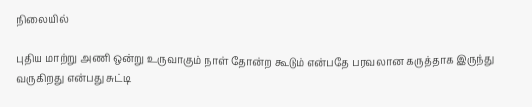நிலையில்

புதிய மாற்று அணி ஒன்று உருவாகும் நாள் தோன்ற கூடும் என்பதே பரவலான கருத்தாக இருந்து வருகிறது என்பது சுட்டி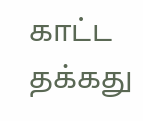காட்ட தக்கது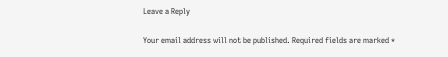Leave a Reply

Your email address will not be published. Required fields are marked *